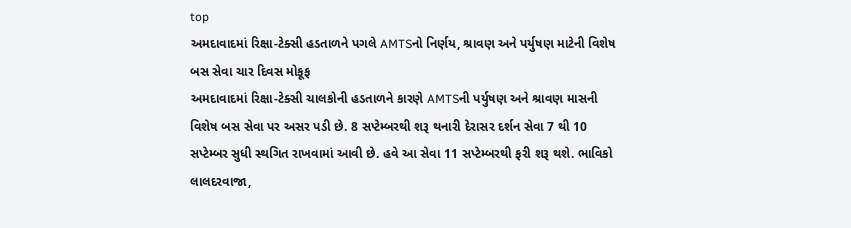top
અમદાવાદમાં રિક્ષા-ટેક્સી હડતાળને પગલે AMTSનો નિર્ણય, શ્રાવણ અને પર્યુષણ માટેની વિશેષ બસ સેવા ચાર દિવસ મોકૂફ
અમદાવાદમાં રિક્ષા-ટેક્સી ચાલકોની હડતાળને કારણે AMTSની પર્યુષણ અને શ્રાવણ માસની વિશેષ બસ સેવા પર અસર પડી છે. 8 સપ્ટેમ્બરથી શરૂ થનારી દેરાસર દર્શન સેવા 7 થી 10 સપ્ટેમ્બર સુધી સ્થગિત રાખવામાં આવી છે. હવે આ સેવા 11 સપ્ટેમ્બરથી ફરી શરૂ થશે. ભાવિકો લાલદરવાજા,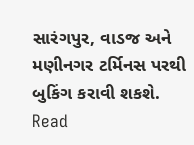સારંગપુર, વાડજ અને મણીનગર ટર્મિનસ પરથી બુકિંગ કરાવી શકશે.
Read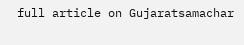full article on Gujaratsamachar